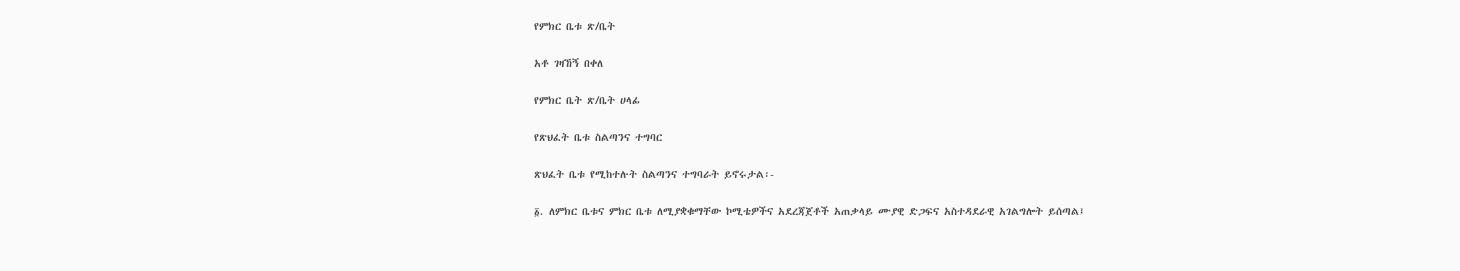የምክር ቤቱ ጽ/ቤት

አቶ ገዛኸኝ በቀለ

የምክር ቤት ጽ/ቤት ሀላፊ

የጽህፈት ቤቱ ስልጣንና ተግባር

ጽህፈት ቤቱ የሚከተሉት ስልጣንና ተግባራት ይኖሩታል፡-

፩. ለምክር ቤቱና ምክር ቤቱ ለሚያቋቁማቸው ኮሚቴዎችና አደረጃጀቶች አጠቃላይ ሙያዊ ድጋፍና አስተዳደራዊ አገልግሎት ይሰጣል፤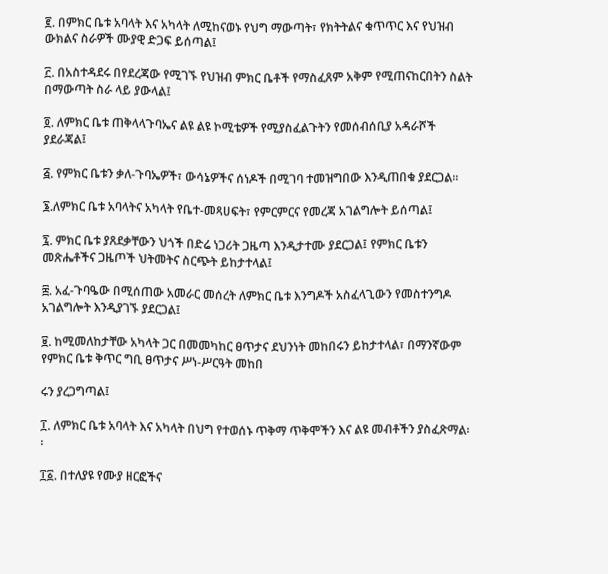፪. በምክር ቤቱ አባላት እና አካላት ለሚከናወኑ የህግ ማውጣት፣ የክትትልና ቁጥጥር እና የህዝብ ውክልና ስራዎች ሙያዊ ድጋፍ ይሰጣል፤

፫. በአስተዳደሩ በየደረጃው የሚገኙ የህዝብ ምክር ቤቶች የማስፈጸም አቅም የሚጠናከርበትን ስልት በማውጣት ስራ ላይ ያውላል፤

፬. ለምክር ቤቱ ጠቅላላጉባኤና ልዩ ልዩ ኮሚቴዎች የሚያስፈልጉትን የመሰብሰቢያ አዳራሾች ያደራጃል፤

፭. የምክር ቤቱን ቃለ-ጉባኤዎች፣ ውሳኔዎችና ሰነዶች በሚገባ ተመዝግበው እንዲጠበቁ ያደርጋል፡፡

፮.ለምክር ቤቱ አባላትና አካላት የቤተ-መጻሀፍት፣ የምርምርና የመረጃ አገልግሎት ይሰጣል፤

፯. ምክር ቤቱ ያጸደቃቸውን ህጎች በድሬ ነጋሪት ጋዜጣ እንዲታተሙ ያደርጋል፤ የምክር ቤቱን መጽሔቶችና ጋዜጦች ህትመትና ስርጭት ይከታተላል፤

፰. አፈ-ጉባዔው በሚሰጠው አመራር መሰረት ለምክር ቤቱ እንግዶች አስፈላጊውን የመስተንግዶ አገልግሎት እንዲያገኙ ያደርጋል፤

፱. ከሚመለከታቸው አካላት ጋር በመመካከር ፀጥታና ደህንነት መከበሩን ይከታተላል፣ በማንኛውም የምክር ቤቱ ቅጥር ግቢ ፀጥታና ሥነ-ሥርዓት መከበ

ሩን ያረጋግጣል፤

፲. ለምክር ቤቱ አባላት እና አካላት በህግ የተወሰኑ ጥቅማ ጥቅሞችን እና ልዩ መብቶችን ያስፈጽማል፡፡

፲፩. በተለያዩ የሙያ ዘርፎችና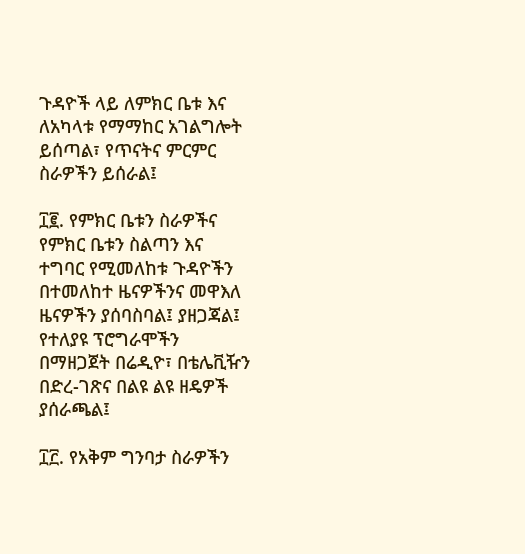ጉዳዮች ላይ ለምክር ቤቱ እና ለአካላቱ የማማከር አገልግሎት ይሰጣል፣ የጥናትና ምርምር ስራዎችን ይሰራል፤

፲፪. የምክር ቤቱን ስራዎችና የምክር ቤቱን ስልጣን እና ተግባር የሚመለከቱ ጉዳዮችን በተመለከተ ዜናዎችንና መዋእለ ዜናዎችን ያሰባስባል፤ ያዘጋጃል፤ የተለያዩ ፕሮግራሞችን በማዘጋጀት በሬዲዮ፣ በቴሌቪዥን በድረ-ገጽና በልዩ ልዩ ዘዴዎች ያሰራጫል፤

፲፫. የአቅም ግንባታ ስራዎችን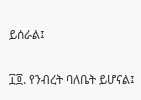ይሰራል፤

፲፬. የንብረት ባለቤት ይሆናል፤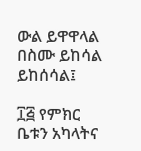ውል ይዋዋላል በስሙ ይከሳል ይከሰሳል፤

፲፭ የምክር ቤቱን አካላትና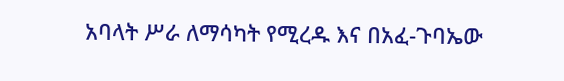አባላት ሥራ ለማሳካት የሚረዱ እና በአፈ-ጉባኤው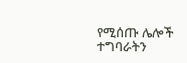የሚሰጡ ሌሎች ተግባራትን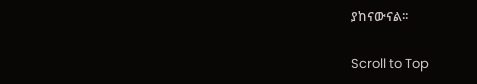ያከናውናል፡፡

Scroll to Top